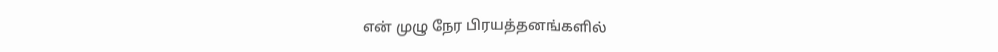என் முழு நேர பிரயத்தனங்களில்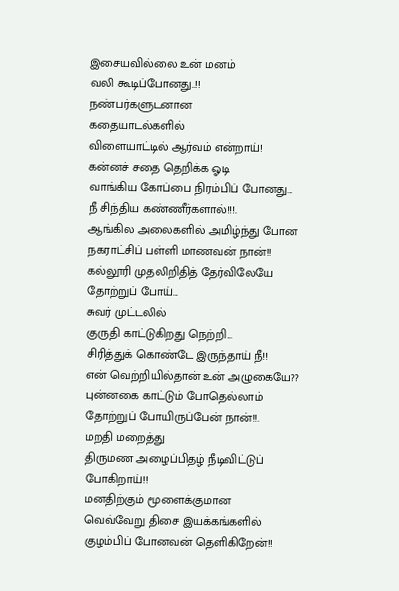இசையவில்லை உன் மனம்
வலி கூடிப்போனது..!!
நண்பர்களுடனான
கதையாடல்களில்
விளையாட்டில் ஆர்வம் என்றாய்!
கன்னச் சதை தெறிக்க ஓடி
வாங்கிய கோப்பை நிரம்பிப் போனது...
நீ சிந்திய கண்ணீர்களால்!!!.
ஆங்கில அலைகளில் அமிழ்ந்து போன
நகராட்சிப் பள்ளி மாணவன் நான்!!
கல்லூரி முதலிறிதித் தேர்விலேயே
தோற்றுப் போய்...
சுவர் முட்டலில்
குருதி காட்டுகிறது நெற்றி...
சிரித்துக் கொண்டே இருந்தாய் நீ!!
என் வெற்றியில்தான் உன் அழுகையே??
புன்னகை காட்டும் போதெல்லாம்
தோற்றுப் போயிருப்பேன் நான்!!.
மறதி மறைத்து
திருமண அழைப்பிதழ் நீடிவிட்டுப்
போகிறாய்!!
மனதிற்கும் மூளைக்குமான
வெவ்வேறு திசை இயக்கங்களில்
குழம்பிப் போனவன் தெளிகிறேன்!!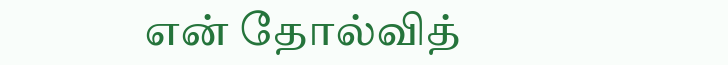என் தோல்வித்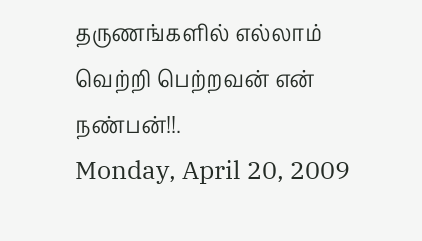தருணங்களில் எல்லாம்
வெற்றி பெற்றவன் என் நண்பன்!!.
Monday, April 20, 2009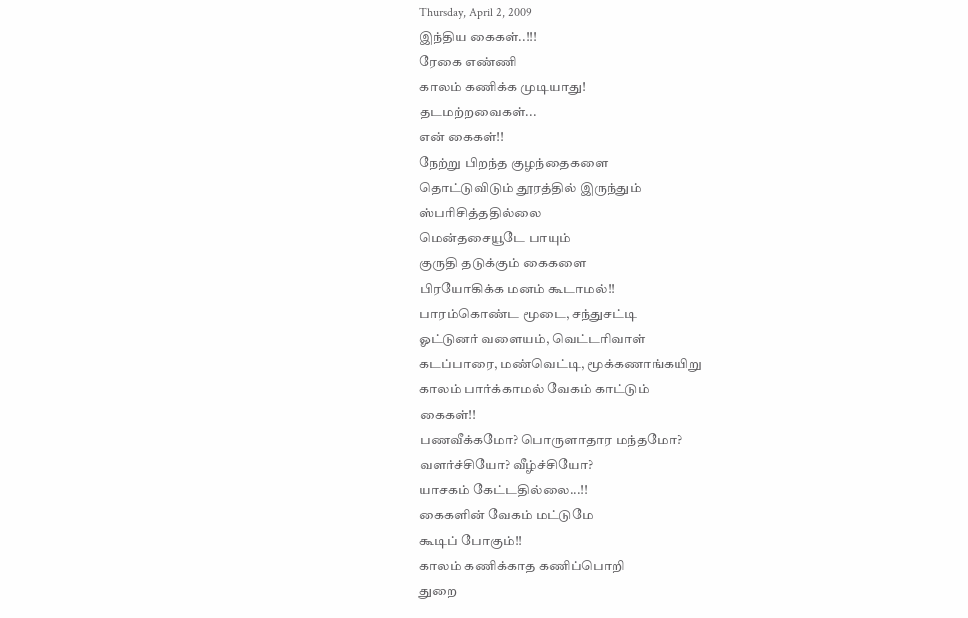Thursday, April 2, 2009
இந்திய கைகள்..!!!
ரேகை எண்ணி
காலம் கணிக்க முடியாது!
தடமற்றவைகள்...
என் கைகள்!!
நேற்று பிறந்த குழந்தைகளை
தொட்டுவிடும் தூரத்தில் இருந்தும்
ஸ்பரிசித்ததில்லை
மென்தசையூடே பாயும்
குருதி தடுக்கும் கைகளை
பிரயோகிக்க மனம் கூடாமல்!!
பாரம்கொண்ட மூடை, சந்துசட்டி
ஓட்டுனர் வளையம், வெட்டரிவாள்
கடப்பாரை, மண்வெட்டி, மூக்கணாங்கயிறு
காலம் பார்க்காமல் வேகம் காட்டும்
கைகள்!!
பணவீக்கமோ? பொருளாதார மந்தமோ?
வளர்ச்சியோ? வீழ்ச்சியோ?
யாசகம் கேட்டதில்லை...!!
கைகளின் வேகம் மட்டுமே
கூடிப் போகும்!!
காலம் கணிக்காத கணிப்பொறி
துறை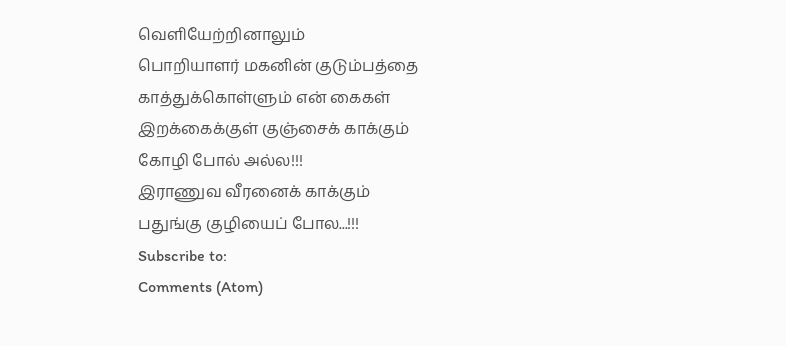வெளியேற்றினாலும்
பொறியாளர் மகனின் குடும்பத்தை
காத்துக்கொள்ளும் என் கைகள்
இறக்கைக்குள் குஞ்சைக் காக்கும்
கோழி போல் அல்ல!!!
இராணுவ வீரனைக் காக்கும்
பதுங்கு குழியைப் போல...!!!
Subscribe to:
Comments (Atom)